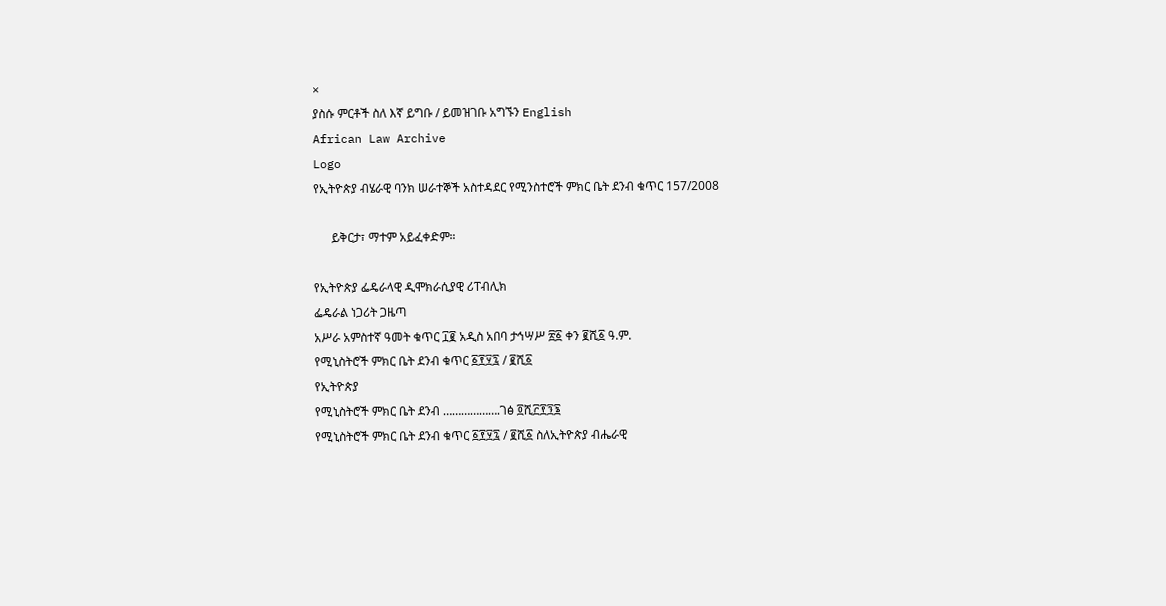×
ያስሱ ምርቶች ስለ እኛ ይግቡ / ይመዝገቡ አግኙን English
African Law Archive
Logo
የኢትዮጵያ ብሄራዊ ባንክ ሠራተኞች አስተዳደር የሚንስተሮች ምክር ቤት ደንብ ቁጥር 157/2008

      ይቅርታ፣ ማተም አይፈቀድም።

የኢትዮጵያ ፌዴራላዊ ዲሞክራሲያዊ ሪፐብሊክ
ፌዴራል ነጋሪት ጋዜጣ
አሥራ አምስተኛ ዓመት ቁጥር ፲፪ አዲስ አበባ ታኅሣሥ ፳፩ ቀን ፪ሺ፩ ዓ.ም.
የሚኒስትሮች ምክር ቤት ደንብ ቁጥር ፩፻፶፯ / ፪ሺ፩
የኢትዮጵያ
የሚኒስትሮች ምክር ቤት ደንብ ……………….ገፅ ፬ሺ፫፻፺፮
የሚኒስትሮች ምክር ቤት ደንብ ቁጥር ፩፻፶፯ / ፪ሺ፩ ስለኢትዮጵያ ብሔራዊ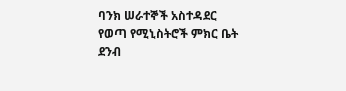ባንክ ሠራተኞች አስተዳደር የወጣ የሚኒስትሮች ምክር ቤት ደንብ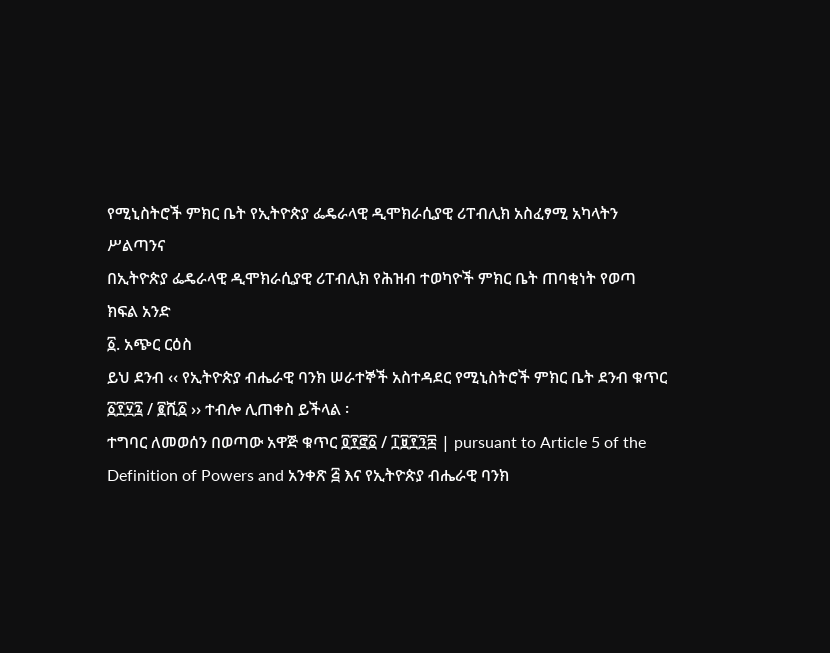የሚኒስትሮች ምክር ቤት የኢትዮጵያ ፌዴራላዊ ዲሞክራሲያዊ ሪፐብሊክ አስፈፃሚ አካላትን ሥልጣንና
በኢትዮጵያ ፌዴራላዊ ዲሞክራሲያዊ ሪፐብሊክ የሕዝብ ተወካዮች ምክር ቤት ጠባቂነት የወጣ
ክፍል አንድ
፩. አጭር ርዕስ
ይህ ደንብ ‹‹ የኢትዮጵያ ብሔራዊ ባንክ ሠራተኞች አስተዳደር የሚኒስትሮች ምክር ቤት ደንብ ቁጥር ፩፻፶፯ / ፪ሺ፩ ›› ተብሎ ሊጠቀስ ይችላል ፡
ተግባር ለመወሰን በወጣው አዋጅ ቁጥር ፬፻፸፩ / ፲፱፻፺፰ | pursuant to Article 5 of the Definition of Powers and አንቀጽ ፭ እና የኢትዮጵያ ብሔራዊ ባንክ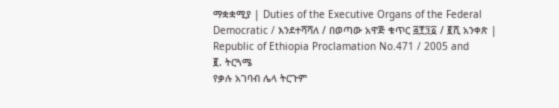ማቋቋሚያ | Duties of the Executive Organs of the Federal Democratic / እንደተሻሻለ / በወጣው አዋጅ ቁጥር ፭፻፺፩ / ፪ሺ አንቀጽ | Republic of Ethiopia Proclamation No.471 / 2005 and
፪. ትርጓሜ
የቃሉ አገባብ ሌላ ትርጉም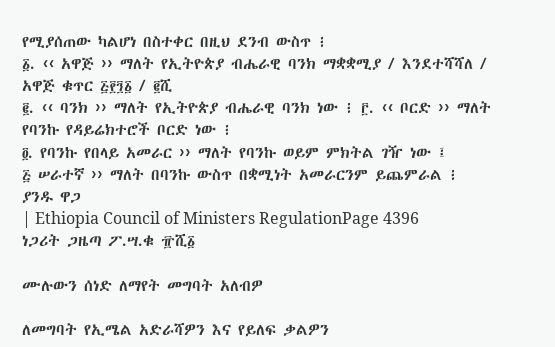የሚያሰጠው ካልሆነ በስተቀር በዚህ ደንብ ውስጥ ፧
፩. ‹‹ አዋጅ ›› ማለት የኢትዮጵያ ብሔራዊ ባንክ ማቋቋሚያ / እንደተሻሻለ / አዋጅ ቁጥር ፭፻፺፩ / ፪ሺ
፪. ‹‹ ባንክ ›› ማለት የኢትዮጵያ ብሔራዊ ባንክ ነው ፧ ፫. ‹‹ ቦርድ ›› ማለት የባንኩ የዳይሬክተሮች ቦርድ ነው ፧
፬. የባንኩ የበላይ አመራር ›› ማለት የባንኩ ወይም ምክትል ገዥ ነው ፤
፭ ሠራተኛ ›› ማለት በባንኩ ውስጥ በቋሚነት አመራርንም ይጨምራል ፧
ያንዱ ዋጋ
| Ethiopia Council of Ministers RegulationPage 4396
ነጋሪት ጋዜጣ ፖ.ሣ.ቁ ፹ሺ፩

ሙሉውን ሰነድ ለማየት መግባት አለብዎ

ለመግባት የኢሜል አድራሻዎን እና የይለፍ ቃልዎን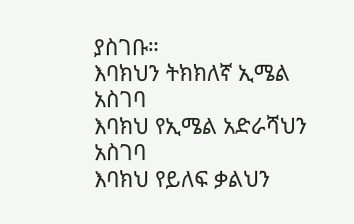ያስገቡ።
እባክህን ትክክለኛ ኢሜል አስገባ
እባክህ የኢሜል አድራሻህን አስገባ
እባክህ የይለፍ ቃልህን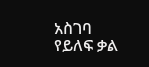አስገባ
የይለፍ ቃል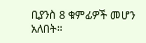ቢያንስ 8 ቁምፊዎች መሆን አለበት።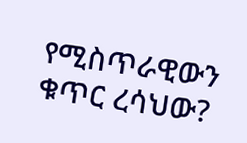የሚስጥራዊውን ቁጥር ረሳህው?